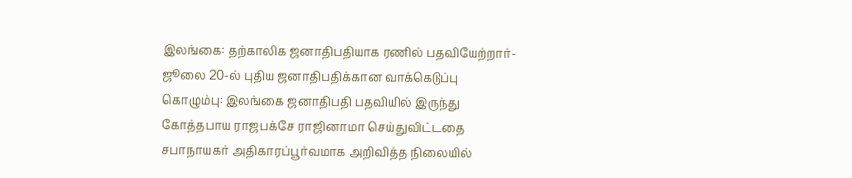இலங்கை: தற்காலிக ஜனாதிபதியாக ரணில் பதவியேற்றார்- ஜூலை 20-ல் புதிய ஜனாதிபதிக்கான வாக்கெடுப்பு
கொழும்பு: இலங்கை ஜனாதிபதி பதவியில் இருந்து கோத்தபாய ராஜபக்சே ராஜினாமா செய்துவிட்டதை சபாநாயகர் அதிகாரப்பூர்வமாக அறிவித்த நிலையில்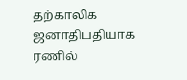தற்காலிக ஜனாதிபதியாக ரணில்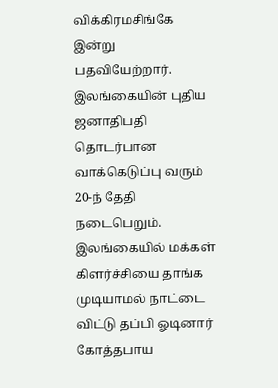விக்கிரமசிங்கே இன்று பதவியேற்றார். இலங்கையின் புதிய ஜனாதிபதி தொடர்பான வாக்கெடுப்பு வரும் 20-ந் தேதி நடைபெறும்.
இலங்கையில் மக்கள் கிளர்ச்சியை தாங்க முடியாமல் நாட்டை விட்டு தப்பி ஓடினார் கோத்தபாய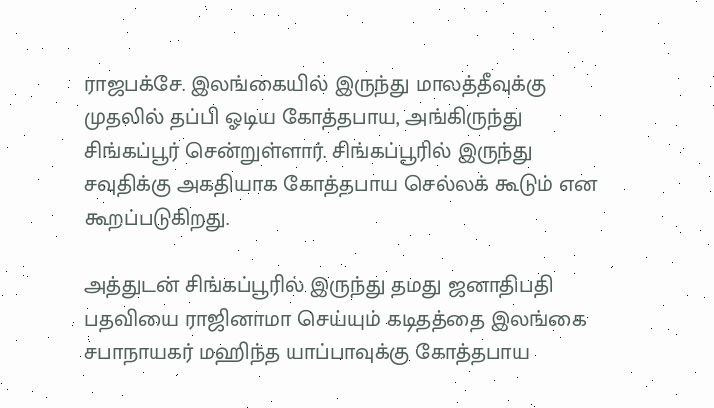ராஜபக்சே. இலங்கையில் இருந்து மாலத்தீவுக்கு முதலில் தப்பி ஓடிய கோத்தபாய, அங்கிருந்து சிங்கப்பூர் சென்றுள்ளார். சிங்கப்பூரில் இருந்து சவுதிக்கு அகதியாக கோத்தபாய செல்லக் கூடும் என கூறப்படுகிறது.

அத்துடன் சிங்கப்பூரில் இருந்து தமது ஜனாதிபதி பதவியை ராஜினாமா செய்யும் கடிதத்தை இலங்கை சபாநாயகர் மஹிந்த யாப்பாவுக்கு கோத்தபாய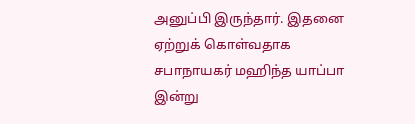அனுப்பி இருந்தார். இதனை ஏற்றுக் கொள்வதாக சபாநாயகர் மஹிந்த யாப்பா இன்று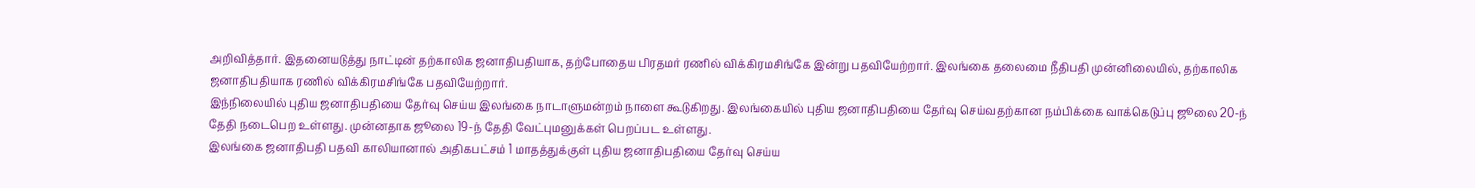அறிவித்தார். இதனையடுத்து நாட்டின் தற்காலிக ஜனாதிபதியாக, தற்போதைய பிரதமர் ரணில் விக்கிரமசிங்கே இன்று பதவியேற்றார். இலங்கை தலைமை நீதிபதி முன்னிலையில், தற்காலிக ஜனாதிபதியாக ரணில் விக்கிரமசிங்கே பதவியேற்றார்.
இந்நிலையில் புதிய ஜனாதிபதியை தேர்வு செய்ய இலங்கை நாடாளுமன்றம் நாளை கூடுகிறது. இலங்கையில் புதிய ஜனாதிபதியை தேர்வு செய்வதற்கான நம்பிக்கை வாக்கெடுப்பு ஜூலை 20-ந் தேதி நடைபெற உள்ளது. முன்னதாக ஜூலை 19-ந் தேதி வேட்புமனுக்கள் பெறப்பட உள்ளது.
இலங்கை ஜனாதிபதி பதவி காலியானால் அதிகபட்சம் 1 மாதத்துக்குள் புதிய ஜனாதிபதியை தேர்வு செய்ய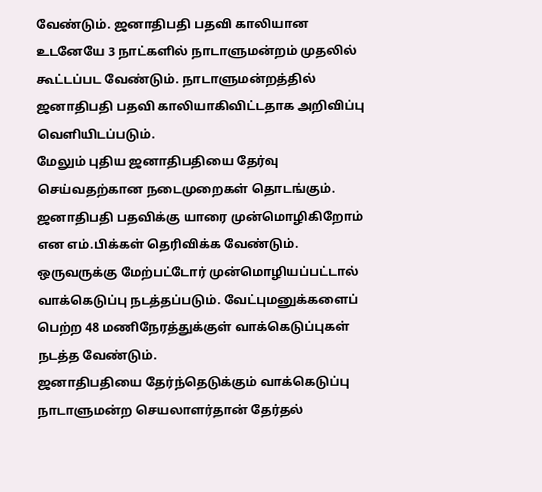வேண்டும். ஜனாதிபதி பதவி காலியான உடனேயே 3 நாட்களில் நாடாளுமன்றம் முதலில் கூட்டப்பட வேண்டும். நாடாளுமன்றத்தில் ஜனாதிபதி பதவி காலியாகிவிட்டதாக அறிவிப்பு வெளியிடப்படும்.
மேலும் புதிய ஜனாதிபதியை தேர்வு செய்வதற்கான நடைமுறைகள் தொடங்கும். ஜனாதிபதி பதவிக்கு யாரை முன்மொழிகிறோம் என எம்.பிக்கள் தெரிவிக்க வேண்டும். ஒருவருக்கு மேற்பட்டோர் முன்மொழியப்பட்டால் வாக்கெடுப்பு நடத்தப்படும். வேட்புமனுக்களைப் பெற்ற 48 மணிநேரத்துக்குள் வாக்கெடுப்புகள் நடத்த வேண்டும்.
ஜனாதிபதியை தேர்ந்தெடுக்கும் வாக்கெடுப்பு நாடாளுமன்ற செயலாளர்தான் தேர்தல்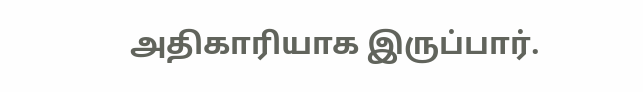அதிகாரியாக இருப்பார்.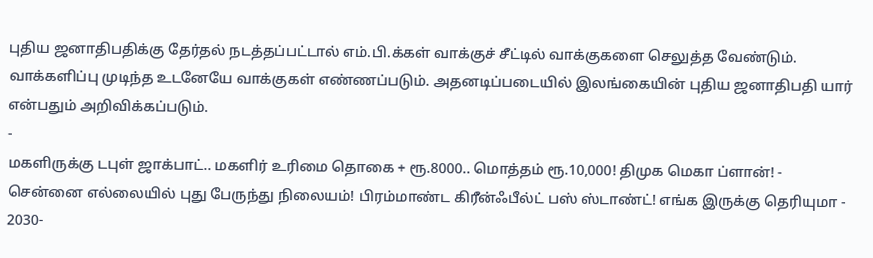புதிய ஜனாதிபதிக்கு தேர்தல் நடத்தப்பட்டால் எம்.பி.க்கள் வாக்குச் சீட்டில் வாக்குகளை செலுத்த வேண்டும். வாக்களிப்பு முடிந்த உடனேயே வாக்குகள் எண்ணப்படும். அதனடிப்படையில் இலங்கையின் புதிய ஜனாதிபதி யார் என்பதும் அறிவிக்கப்படும்.
-
மகளிருக்கு டபுள் ஜாக்பாட்.. மகளிர் உரிமை தொகை + ரூ.8000.. மொத்தம் ரூ.10,000! திமுக மெகா ப்ளான்! -
சென்னை எல்லையில் புது பேருந்து நிலையம்! பிரம்மாண்ட கிரீன்ஃபீல்ட் பஸ் ஸ்டாண்ட்! எங்க இருக்கு தெரியுமா -
2030-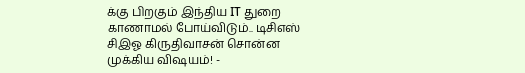க்கு பிறகும் இந்திய IT துறை காணாமல் போய்விடும்.. டிசிஎஸ் சிஇஓ கிருதிவாசன் சொன்ன முக்கிய விஷயம்! -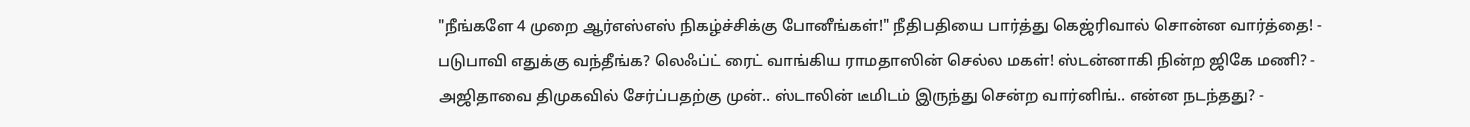"நீங்களே 4 முறை ஆர்எஸ்எஸ் நிகழ்ச்சிக்கு போனீங்கள்!" நீதிபதியை பார்த்து கெஜ்ரிவால் சொன்ன வார்த்தை! -
படுபாவி எதுக்கு வந்தீங்க? லெஃப்ட் ரைட் வாங்கிய ராமதாஸின் செல்ல மகள்! ஸ்டன்னாகி நின்ற ஜிகே மணி? -
அஜிதாவை திமுகவில் சேர்ப்பதற்கு முன்.. ஸ்டாலின் டீமிடம் இருந்து சென்ற வார்னிங்.. என்ன நடந்தது? -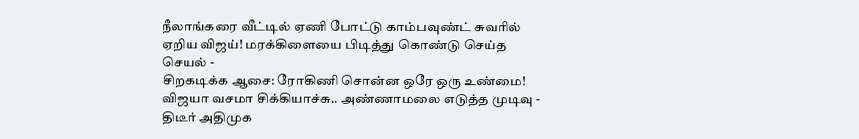நீலாங்கரை வீட்டில் ஏணி போட்டு காம்பவுண்ட் சுவரில் ஏறிய விஜய்! மரக்கிளையை பிடித்து கொண்டு செய்த செயல் -
சிறகடிக்க ஆசை: ரோகிணி சொன்ன ஒரே ஒரு உண்மை! விஜயா வசமா சிக்கியாச்சு.. அண்ணாமலை எடுத்த முடிவு -
திடீர் அதிமுக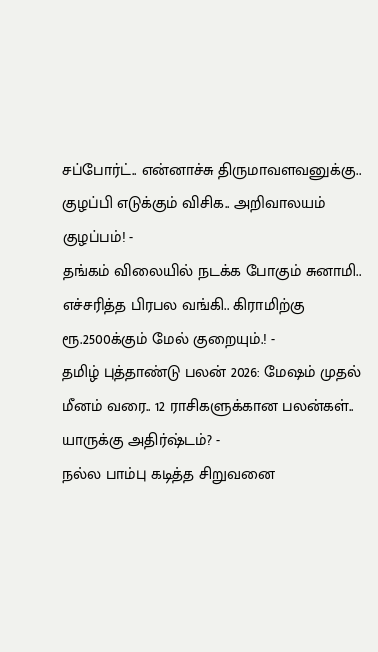சப்போர்ட்.. என்னாச்சு திருமாவளவனுக்கு.. குழப்பி எடுக்கும் விசிக.. அறிவாலயம் குழப்பம்! -
தங்கம் விலையில் நடக்க போகும் சுனாமி.. எச்சரித்த பிரபல வங்கி.. கிராமிற்கு ரூ.2500க்கும் மேல் குறையும்.! -
தமிழ் புத்தாண்டு பலன் 2026: மேஷம் முதல் மீனம் வரை.. 12 ராசிகளுக்கான பலன்கள்.. யாருக்கு அதிர்ஷ்டம்? -
நல்ல பாம்பு கடித்த சிறுவனை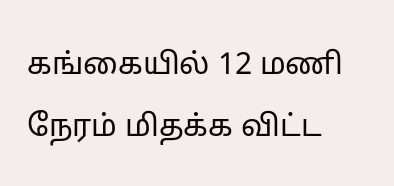கங்கையில் 12 மணி நேரம் மிதக்க விட்ட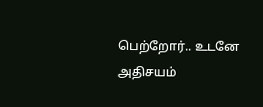பெற்றோர்.. உடனே அதிசயம்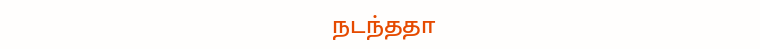நடந்ததா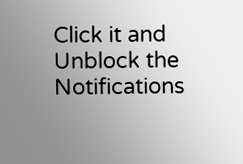Click it and Unblock the Notifications